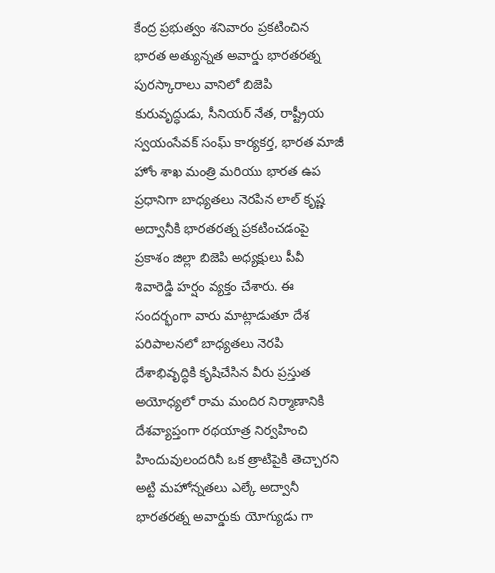కేంద్ర ప్రభుత్వం శనివారం ప్రకటించిన భారత అత్యున్నత అవార్డు భారతరత్న పురస్కారాలు వానిలో బిజెపి కురువృద్ధుడు, సీనియర్ నేత, రాష్ట్రీయ స్వయంసేవక్ సంఘ్ కార్యకర్త, భారత మాజీ హోం శాఖ మంత్రి మరియు భారత ఉప ప్రధానిగా బాధ్యతలు నెరపిన లాల్ కృష్ణ అద్వానీకి భారతరత్న ప్రకటించడంపై ప్రకాశం జిల్లా బిజెపి అధ్యక్షులు పీవీ శివారెడ్డి హర్షం వ్యక్తం చేశారు. ఈ సందర్భంగా వారు మాట్లాడుతూ దేశ పరిపాలనలో బాధ్యతలు నెరపి దేశాభివృద్ధికి కృషిచేసిన వీరు ప్రస్తుత అయోధ్యలో రామ మందిర నిర్మాణానికి దేశవ్యాప్తంగా రథయాత్ర నిర్వహించి హిందువులందరినీ ఒక త్రాటిపైకి తెచ్చారని అట్టి మహోన్నతలు ఎల్కే అద్వానీ భారతరత్న అవార్డుకు యోగ్యుడు గా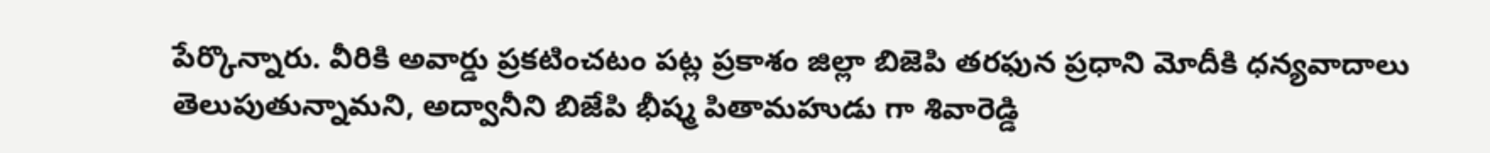పేర్కొన్నారు. వీరికి అవార్డు ప్రకటించటం పట్ల ప్రకాశం జిల్లా బిజెపి తరఫున ప్రధాని మోదీకి ధన్యవాదాలు తెలుపుతున్నామని, అద్వానీని బిజేపి భీష్మ పితామహుడు గా శివారెడ్డి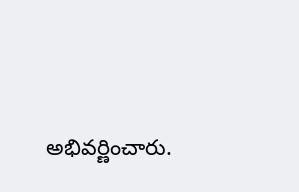అభివర్ణించారు.